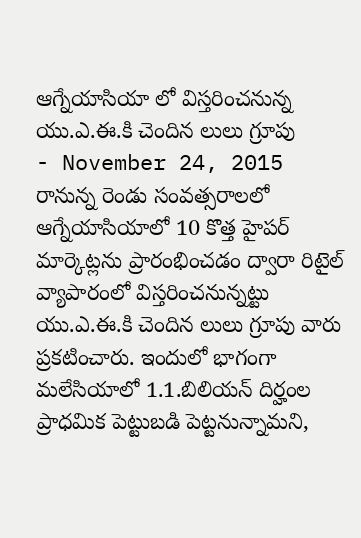ఆగ్నేయాసియా లో విస్తరించనున్న యు.ఎ.ఈ.కి చెందిన లులు గ్రూపు
- November 24, 2015
రానున్న రెండు సంవత్సరాలలో ఆగ్నేయాసియాలో 10 కొత్త హైపర్ మార్కెట్లను ప్రారంభించడం ద్వారా రిటైల్ వ్యాపారంలో విస్తరించనున్నట్టు యు.ఎ.ఈ.కి చెందిన లులు గ్రూపు వారు ప్రకటించారు. ఇందులో భాగంగా మలేసియాలో 1.1.బిలియన్ దిర్హంల ప్రాధమిక పెట్టుబడి పెట్టనున్నామని,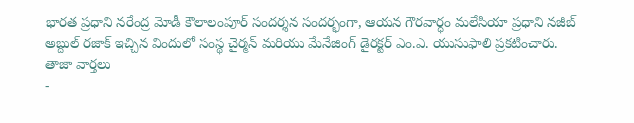భారత ప్రధాని నరేంద్ర మోడీ కౌలాలంపూర్ సందర్శన సందర్భంగా, ఆయన గౌరవార్ధం మలేసియా ప్రధాని నజీబ్ అబ్దుల్ రజాక్ ఇచ్చిన విందులో సంస్థ చైర్మన్ మరియు మేనేజింగ్ డైరక్టర్ ఎం.ఎ. యుసుఫాలి ప్రకటించారు.
తాజా వార్తలు
-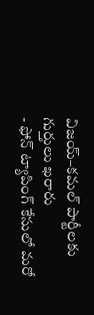విజయ్–కమల్ పార్టీలకు గుర్తులు ఖరారు
- ఫోన్ ట్యాపింగ్ కేసులో మరో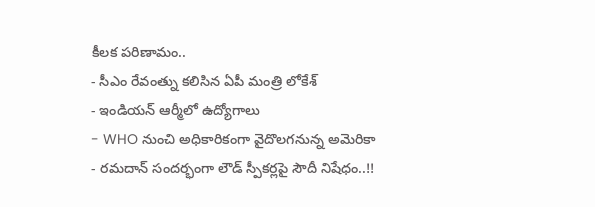కీలక పరిణామం..
- సీఎం రేవంత్ను కలిసిన ఏపీ మంత్రి లోకేశ్
- ఇండియన్ ఆర్మీలో ఉద్యోగాలు
- WHO నుంచి అధికారికంగా వైదొలగనున్న అమెరికా
- రమదాన్ సందర్భంగా లౌడ్ స్పీకర్లపై సౌదీ నిషేధం..!!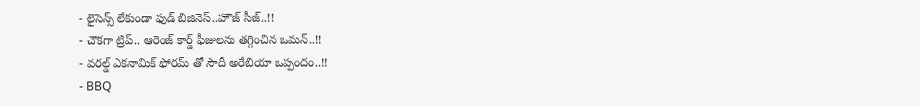- లైసెన్స్ లేకుండా ఫుడ్ బిజినెస్..హౌజ్ సీజ్..!!
- చౌకగా ట్రిప్.. ఆరెంజ్ కార్డ్ ఫీజులను తగ్గించిన ఒమన్..!!
- వరల్డ్ ఎకనామిక్ ఫోరమ్ తో సౌదీ అరేబియా ఒప్పందం..!!
- BBQ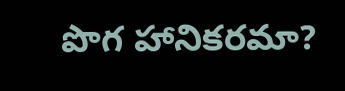పొగ హానికరమా?